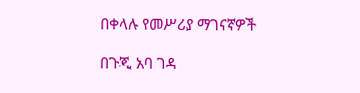በቀላሉ የመሥሪያ ማገናኛዎች

በጉጂ አባ ገዳ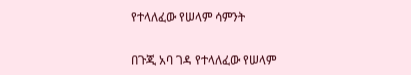የተላለፈው የሠላም ሳምንት


በጉጂ አባ ገዳ የተላለፈው የሠላም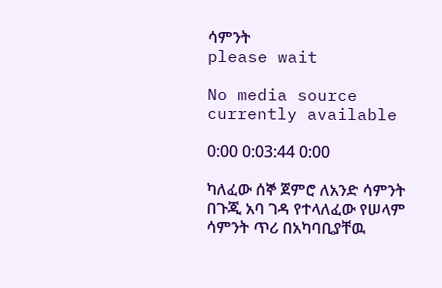ሳምንት
please wait

No media source currently available

0:00 0:03:44 0:00

ካለፈው ሰኞ ጀምሮ ለአንድ ሳምንት በጉጂ አባ ገዳ የተላለፈው የሠላም ሳምንት ጥሪ በአካባቢያቸዉ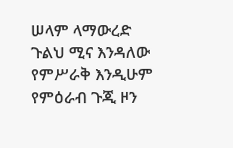ሠላም ላማውረድ ጉልህ ሚና እንዳለው የምሥራቅ እንዲሁም የምዕራብ ጉጂ ዞን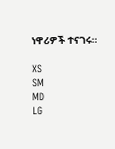ነዋሪዎች ተናገሩ።

XS
SM
MD
LG